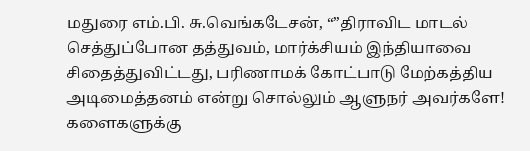மதுரை எம்.பி. சு.வெங்கடேசன், “”திராவிட மாடல் செத்துப்போன தத்துவம், மார்க்சியம் இந்தியாவை சிதைத்துவிட்டது, பரிணாமக் கோட்பாடு மேற்கத்திய அடிமைத்தனம் என்று சொல்லும் ஆளுநர் அவர்களே! களைகளுக்கு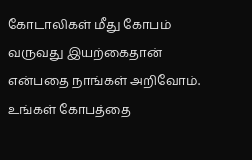கோடாலிகள் மீது கோபம் வருவது இயற்கைதான் என்பதை நாங்கள் அறிவோம். உங்கள் கோபத்தை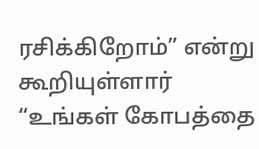ரசிக்கிறோம்” என்று கூறியுள்ளார்
“உங்கள் கோபத்தை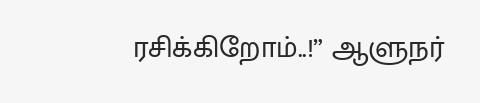ரசிக்கிறோம்..!” ஆளுநர்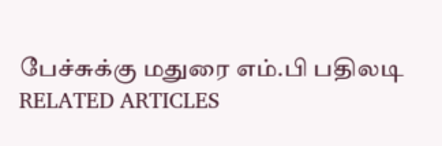பேச்சுக்கு மதுரை எம்.பி பதிலடி
RELATED ARTICLES